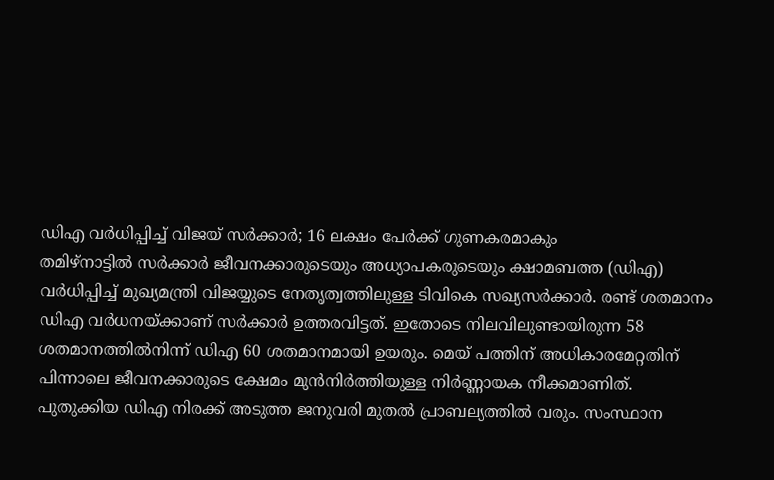ഡിഎ വർധിപ്പിച്ച് വിജയ് സർക്കാർ; 16 ലക്ഷം പേർക്ക് ഗുണകരമാകും
തമിഴ്നാട്ടിൽ സർക്കാർ ജീവനക്കാരുടെയും അധ്യാപകരുടെയും ക്ഷാമബത്ത (ഡിഎ) വർധിപ്പിച്ച് മുഖ്യമന്ത്രി വിജയ്യുടെ നേതൃത്വത്തിലുള്ള ടിവികെ സഖ്യസർക്കാർ. രണ്ട് ശതമാനം ഡിഎ വർധനയ്ക്കാണ് സർക്കാർ ഉത്തരവിട്ടത്. ഇതോടെ നിലവിലുണ്ടായിരുന്ന 58 ശതമാനത്തിൽനിന്ന് ഡിഎ 60 ശതമാനമായി ഉയരും. മെയ് പത്തിന് അധികാരമേറ്റതിന് പിന്നാലെ ജീവനക്കാരുടെ ക്ഷേമം മുൻനിർത്തിയുള്ള നിർണ്ണായക നീക്കമാണിത്.
പുതുക്കിയ ഡിഎ നിരക്ക് അടുത്ത ജനുവരി മുതൽ പ്രാബല്യത്തിൽ വരും. സംസ്ഥാന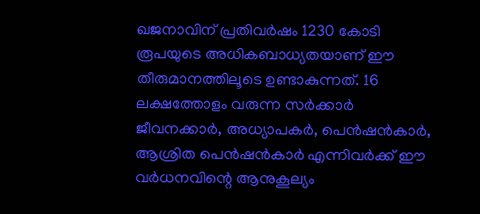ഖജനാവിന് പ്രതിവർഷം 1230 കോടി രൂപയുടെ അധികബാധ്യതയാണ് ഈ തീരുമാനത്തിലൂടെ ഉണ്ടാകുന്നത്. 16 ലക്ഷത്തോളം വരുന്ന സർക്കാർ ജീവനക്കാർ, അധ്യാപകർ, പെൻഷൻകാർ, ആശ്രിത പെൻഷൻകാർ എന്നിവർക്ക് ഈ വർധനവിന്റെ ആനുകൂല്യം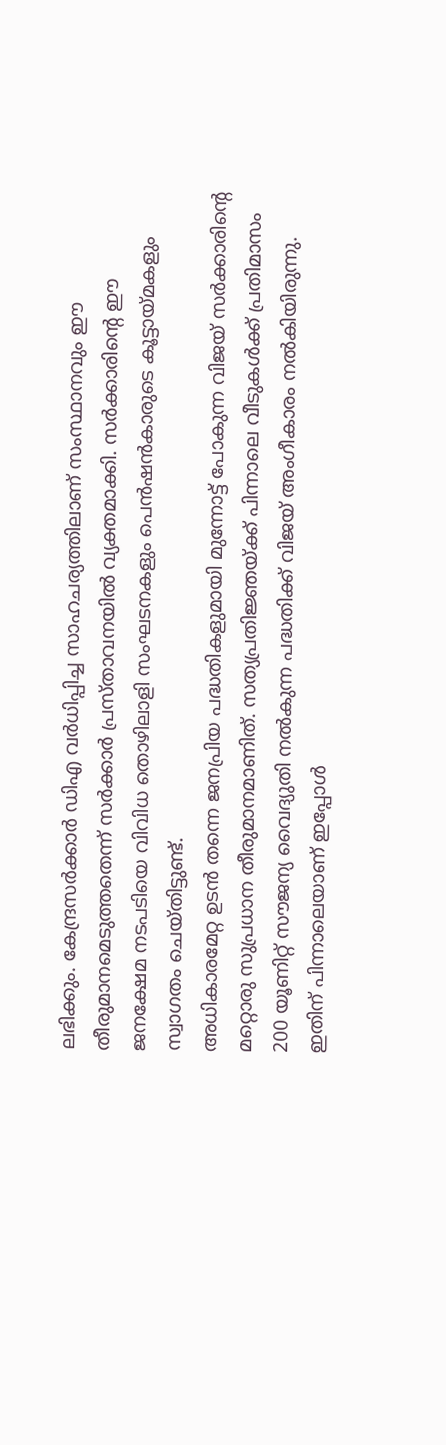ലഭിക്കും. കേന്ദ്രസർക്കാർ ഡിഎ വർധിപ്പിച്ച സാഹചര്യത്തിലാണ് സംസ്ഥാനവും ഈ തീരുമാനമെടുത്തതെന്ന് സർക്കാർ പ്രസ്താവനയിൽ വ്യക്തമാക്കി. സർക്കാരിന്റെ ഈ ജനക്ഷേമ നടപടിയെ വിവിധ തൊഴിലാളി സംഘടനകളും പെൻഷൻകാരുടെ കൂട്ടായ്മകളും സ്വാഗതം ചെയ്തിട്ടുണ്ട്.
അധികാരമേറ്റ ഉടൻ തന്നെ ജനപ്രിയ പദ്ധതികളുമായി മുന്നോട്ട് പോകുന്ന വിജയ് സർക്കാരിന്റെ മറ്റൊരു സുപ്രധാന തീരുമാനമാണിത്. സത്യപ്രതിജ്ഞയ്ക്ക് പിന്നാലെ വീടുകൾക്ക് പ്രതിമാസം 200 യൂണിറ്റ് സൗജന്യ വൈദ്യുതി നൽകുന്ന പദ്ധതിക്ക് വിജയ് അംഗീകാരം നൽകിയിരുന്നു. ഇതിന് പിന്നാലെയാണ് ഇപ്പോൾ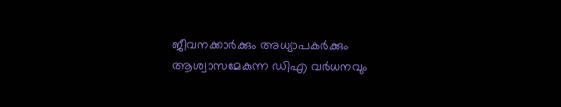ജീവനക്കാർക്കും അധ്യാപകർക്കും ആശ്വാസമേകുന്ന ഡിഎ വർധനവും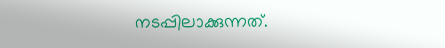നടപ്പിലാക്കുന്നത്.